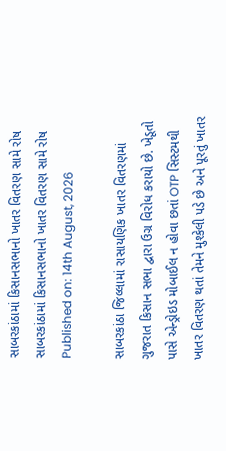સાબરકાંઠામાં કિસાનસભાનો ખાતર વિતરણ સામે રોષ
સાબરકાંઠામાં કિસાનસભાનો ખાતર વિતરણ સામે રોષ
Published on: 14th August, 2026

સાબરકાંઠા જિલ્લામાં રાસાયણિક ખાતર વિતરણમાં ગુજરાત કિસાન સભા દ્વારા ઉગ્ર વિરોધ કરાયો છે. ખેડૂતો પાસે એન્ડ્રોઇડ મોબાઈલ ન હોવા છતાં OTP સિસ્ટમથી ખાતર વિતરણ થતાં તેમને મુશ્કેલી પડે છે અને પૂરતું ખાતર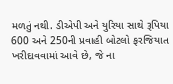મળતું નથી. ડીએપી અને યુરિયા સાથે રૂપિયા 600 અને 250ની પ્રવાહી બોટલો ફરજિયાત ખરીદાવવામાં આવે છે, જે ના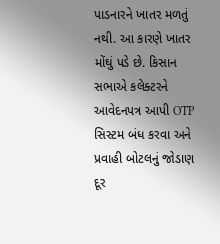પાડનારને ખાતર મળતું નથી. આ કારણે ખાતર મોંઘું પડે છે. કિસાન સભાએ કલેક્ટરને આવેદનપત્ર આપી OTP સિસ્ટમ બંધ કરવા અને પ્રવાહી બોટલનું જોડાણ દૂર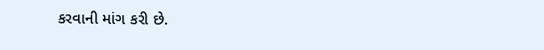કરવાની માંગ કરી છે.